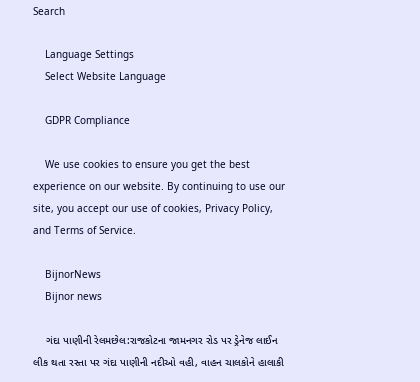Search

    Language Settings
    Select Website Language

    GDPR Compliance

    We use cookies to ensure you get the best experience on our website. By continuing to use our site, you accept our use of cookies, Privacy Policy, and Terms of Service.

    BijnorNews
    Bijnor news

    ગંદા પાણીની રેલમછેલ:રાજકોટના જામનગર રોડ પર ડ્રેનેજ લાઈન લીક થતા રસ્તા પર ગંદા પાણીની નદીઓ વહી, વાહન ચાલકોને હાલાકી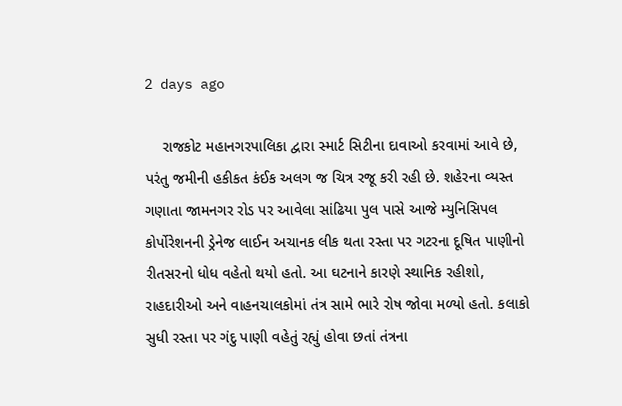2 days ago

    રાજકોટ મહાનગરપાલિકા દ્વારા સ્માર્ટ સિટીના દાવાઓ કરવામાં આવે છે, પરંતુ જમીની હકીકત કંઈક અલગ જ ચિત્ર રજૂ કરી રહી છે. શહેરના વ્યસ્ત ગણાતા જામનગર રોડ પર આવેલા સાંઢિયા પુલ પાસે આજે મ્યુનિસિપલ કોર્પોરેશનની ડ્રેનેજ લાઈન અચાનક લીક થતા રસ્તા પર ગટરના દૂષિત પાણીનો રીતસરનો ધોધ વહેતો થયો હતો. આ ઘટનાને કારણે સ્થાનિક રહીશો, રાહદારીઓ અને વાહનચાલકોમાં તંત્ર સામે ભારે રોષ જોવા મળ્યો હતો. કલાકો સુધી રસ્તા પર ગંદુ પાણી વહેતું રહ્યું હોવા છતાં તંત્રના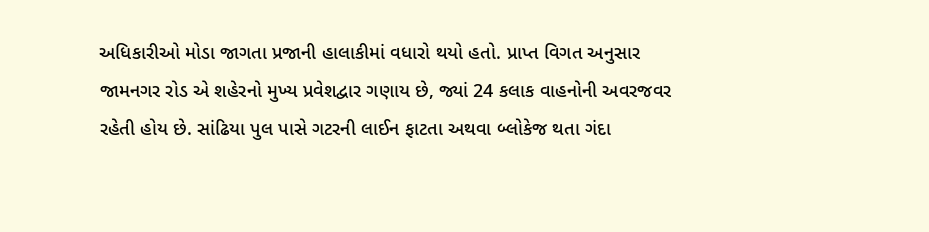અધિકારીઓ મોડા જાગતા પ્રજાની હાલાકીમાં વધારો થયો હતો. પ્રાપ્ત વિગત અનુસાર જામનગર રોડ એ શહેરનો મુખ્ય પ્રવેશદ્વાર ગણાય છે, જ્યાં 24 કલાક વાહનોની અવરજવર રહેતી હોય છે. સાંઢિયા પુલ પાસે ગટરની લાઈન ફાટતા અથવા બ્લોકેજ થતા ગંદા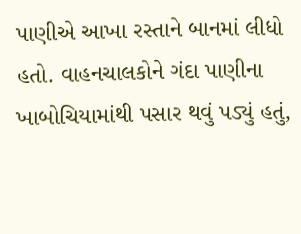પાણીએ આખા રસ્તાને બાનમાં લીધો હતો. વાહનચાલકોને ગંદા પાણીના ખાબોચિયામાંથી પસાર થવું પડ્યું હતું,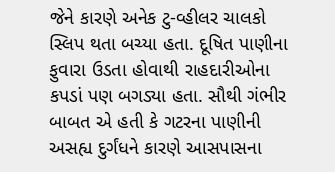જેને કારણે અનેક ટુ-વ્હીલર ચાલકો સ્લિપ થતા બચ્યા હતા. દૂષિત પાણીના ફુવારા ઉડતા હોવાથી રાહદારીઓના કપડાં પણ બગડ્યા હતા. સૌથી ગંભીર બાબત એ હતી કે ગટરના પાણીની અસહ્ય દુર્ગંધને કારણે આસપાસના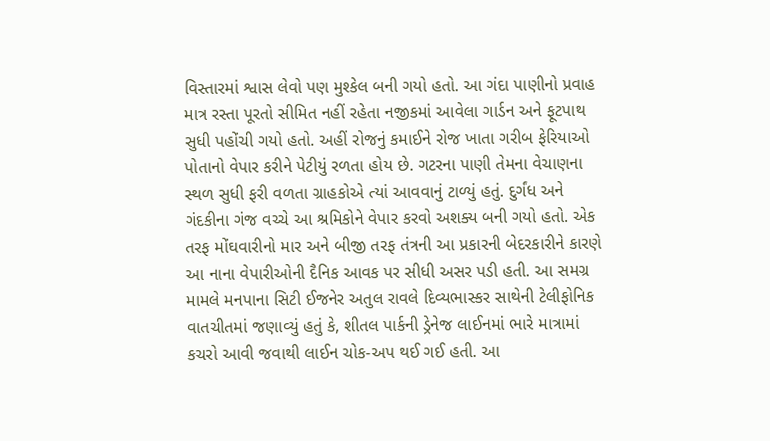વિસ્તારમાં શ્વાસ લેવો પણ મુશ્કેલ બની ગયો હતો. આ ગંદા પાણીનો પ્રવાહ માત્ર રસ્તા પૂરતો સીમિત નહીં રહેતા નજીકમાં આવેલા ગાર્ડન અને ફૂટપાથ સુધી પહોંચી ગયો હતો. અહીં રોજનું કમાઈને રોજ ખાતા ગરીબ ફેરિયાઓ પોતાનો વેપાર કરીને પેટીયું રળતા હોય છે. ગટરના પાણી તેમના વેચાણના સ્થળ સુધી ફરી વળતા ગ્રાહકોએ ત્યાં આવવાનું ટાળ્યું હતું. દુર્ગંધ અને ગંદકીના ગંજ વચ્ચે આ શ્રમિકોને વેપાર કરવો અશક્ય બની ગયો હતો. એક તરફ મોંઘવારીનો માર અને બીજી તરફ તંત્રની આ પ્રકારની બેદરકારીને કારણે આ નાના વેપારીઓની દૈનિક આવક પર સીધી અસર પડી હતી. આ સમગ્ર મામલે મનપાના સિટી ઈજનેર અતુલ રાવલે દિવ્યભાસ્કર સાથેની ટેલીફોનિક વાતચીતમાં જણાવ્યું હતું કે, શીતલ પાર્કની ડ્રેનેજ લાઈનમાં ભારે માત્રામાં કચરો આવી જવાથી લાઈન ચોક-અપ થઈ ગઈ હતી. આ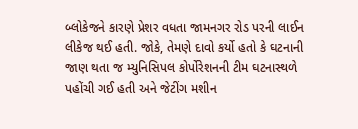બ્લોકેજને કારણે પ્રેશર વધતા જામનગર રોડ પરની લાઈન લીકેજ થઈ હતી. જોકે, તેમણે દાવો કર્યો હતો કે ઘટનાની જાણ થતા જ મ્યુનિસિપલ કોર્પોરેશનની ટીમ ઘટનાસ્થળે પહોંચી ગઈ હતી અને જેટીંગ મશીન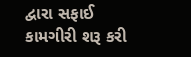દ્વારા સફાઈ કામગીરી શરૂ કરી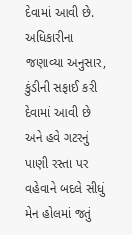દેવામાં આવી છે. અધિકારીના જણાવ્યા અનુસાર, કુંડીની સફાઈ કરી દેવામાં આવી છે અને હવે ગટરનું પાણી રસ્તા પર વહેવાને બદલે સીધું મેન હોલમાં જતું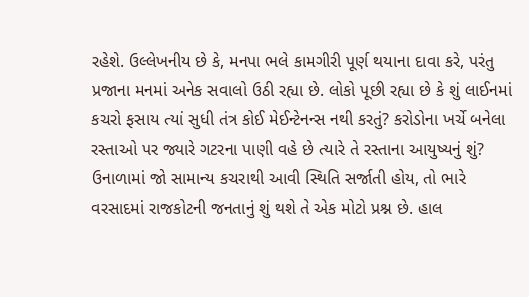રહેશે. ઉલ્લેખનીય છે કે, મનપા ભલે કામગીરી પૂર્ણ થયાના દાવા કરે, પરંતુ પ્રજાના મનમાં અનેક સવાલો ઉઠી રહ્યા છે. લોકો પૂછી રહ્યા છે કે શું લાઈનમાં કચરો ફસાય ત્યાં સુધી તંત્ર કોઈ મેઈન્ટેનન્સ નથી કરતું? કરોડોના ખર્ચે બનેલા રસ્તાઓ પર જ્યારે ગટરના પાણી વહે છે ત્યારે તે રસ્તાના આયુષ્યનું શું? ઉનાળામાં જો સામાન્ય કચરાથી આવી સ્થિતિ સર્જાતી હોય, તો ભારે વરસાદમાં રાજકોટની જનતાનું શું થશે તે એક મોટો પ્રશ્ન છે. હાલ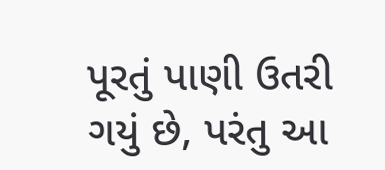પૂરતું પાણી ઉતરી ગયું છે, પરંતુ આ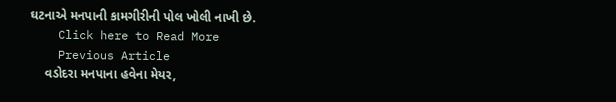ઘટનાએ મનપાની કામગીરીની પોલ ખોલી નાખી છે.
    Click here to Read More
    Previous Article
    વડોદરા મનપાના હવેના મેયર,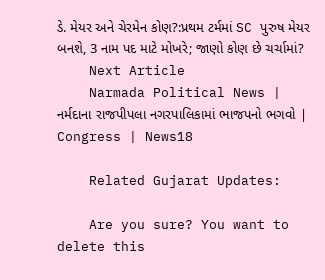ડે. મેયર અને ચેરમેન કોણ?:પ્રથમ ટર્મમાં SC પુરુષ મેયર બનશે, 3 નામ પદ માટે મોખરે; જાણો કોણ છે ચર્ચામાં?
    Next Article
    Narmada Political News | નર્મદાના રાજપીપલા નગરપાલિકામાં ભાજપનો ભગવો | Congress | News18

    Related Gujarat Updates:

    Are you sure? You want to delete this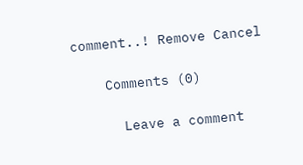comment..! Remove Cancel

    Comments (0)

      Leave a comment